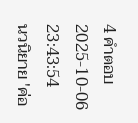4 คำตอบ2025-10-06 23:43:54
นวนิยาย 'ค่อ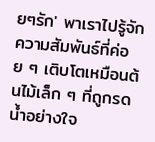ยๆรัก' พาเราไปรู้จักความสัมพันธ์ที่ค่อย ๆ เติบโตเหมือนต้นไม้เล็ก ๆ ที่ถูกรดน้ำอย่างใจ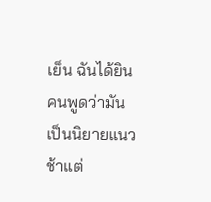เย็น ฉันได้ยินคนพูดว่ามันเป็นนิยายแนวช้าแต่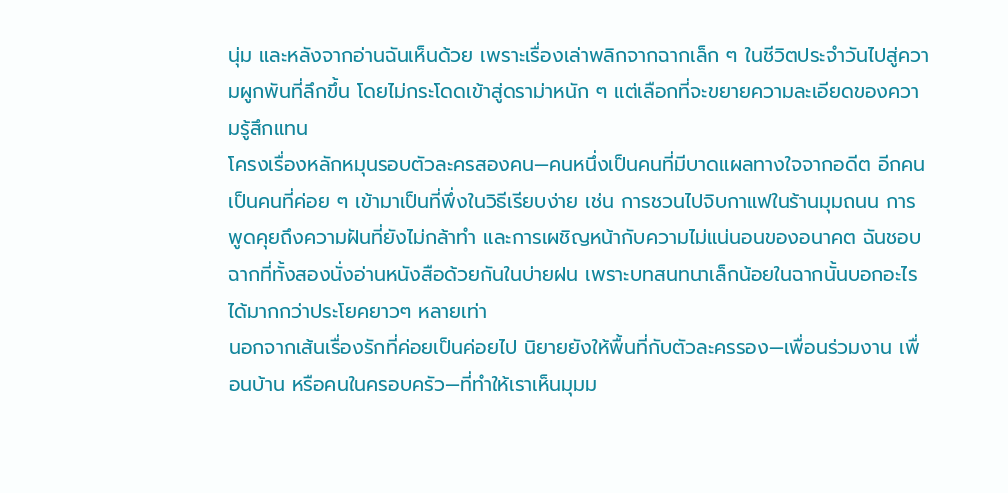นุ่ม และหลังจากอ่านฉันเห็นด้วย เพราะเรื่องเล่าพลิกจากฉากเล็ก ๆ ในชีวิตประจำวันไปสู่ความผูกพันที่ลึกขึ้น โดยไม่กระโดดเข้าสู่ดราม่าหนัก ๆ แต่เลือกที่จะขยายความละเอียดของความรู้สึกแทน
โครงเรื่องหลักหมุนรอบตัวละครสองคน—คนหนึ่งเป็นคนที่มีบาดแผลทางใจจากอดีต อีกคนเป็นคนที่ค่อย ๆ เข้ามาเป็นที่พึ่งในวิธีเรียบง่าย เช่น การชวนไปจิบกาแฟในร้านมุมถนน การพูดคุยถึงความฝันที่ยังไม่กล้าทำ และการเผชิญหน้ากับความไม่แน่นอนของอนาคต ฉันชอบฉากที่ทั้งสองนั่งอ่านหนังสือด้วยกันในบ่ายฝน เพราะบทสนทนาเล็กน้อยในฉากนั้นบอกอะไรได้มากกว่าประโยคยาวๆ หลายเท่า
นอกจากเส้นเรื่องรักที่ค่อยเป็นค่อยไป นิยายยังให้พื้นที่กับตัวละครรอง—เพื่อนร่วมงาน เพื่อนบ้าน หรือคนในครอบครัว—ที่ทำให้เราเห็นมุมม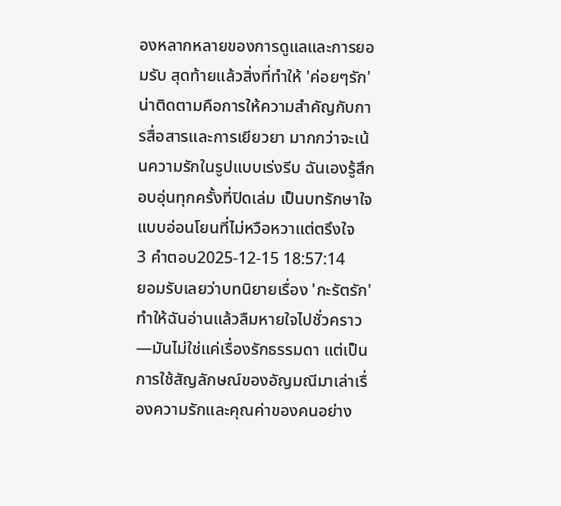องหลากหลายของการดูแลและการยอมรับ สุดท้ายแล้วสิ่งที่ทำให้ 'ค่อยๆรัก' น่าติดตามคือการให้ความสำคัญกับการสื่อสารและการเยียวยา มากกว่าจะเน้นความรักในรูปแบบเร่งรีบ ฉันเองรู้สึกอบอุ่นทุกครั้งที่ปิดเล่ม เป็นบทรักษาใจแบบอ่อนโยนที่ไม่หวือหวาแต่ตรึงใจ
3 คำตอบ2025-12-15 18:57:14
ยอมรับเลยว่าบทนิยายเรื่อง 'กะรัตรัก' ทำให้ฉันอ่านแล้วลืมหายใจไปชั่วคราว—มันไม่ใช่แค่เรื่องรักธรรมดา แต่เป็นการใช้สัญลักษณ์ของอัญมณีมาเล่าเรื่องความรักและคุณค่าของคนอย่าง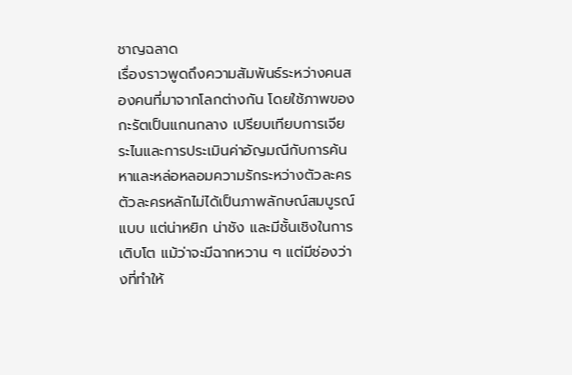ชาญฉลาด
เรื่องราวพูดถึงความสัมพันธ์ระหว่างคนสองคนที่มาจากโลกต่างกัน โดยใช้ภาพของกะรัตเป็นแกนกลาง เปรียบเทียบการเจียระไนและการประเมินค่าอัญมณีกับการค้นหาและหล่อหลอมความรักระหว่างตัวละคร ตัวละครหลักไม่ได้เป็นภาพลักษณ์สมบูรณ์แบบ แต่น่าหยิก น่าชัง และมีชั้นเชิงในการเติบโต แม้ว่าจะมีฉากหวาน ๆ แต่มีช่องว่างที่ทำให้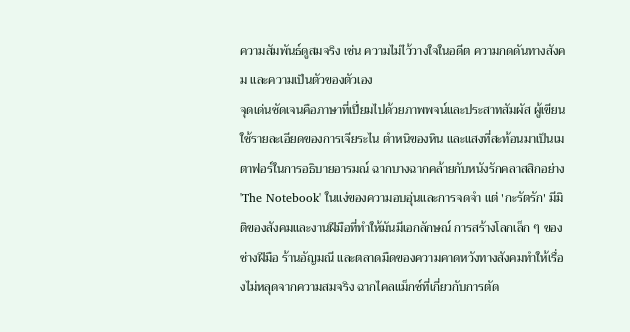ความสัมพันธ์ดูสมจริง เช่น ความไม่ไว้วางใจในอดีต ความกดดันทางสังคม และความเป็นตัวของตัวเอง
จุดเด่นชัดเจนคือภาษาที่เปี่ยมไปด้วยภาพพจน์และประสาทสัมผัส ผู้เขียนใช้รายละเอียดของการเจียระไน ตำหนิของหิน และแสงที่สะท้อนมาเป็นเมตาฟอร์ในการอธิบายอารมณ์ ฉากบางฉากคล้ายกับหนังรักคลาสสิกอย่าง 'The Notebook' ในแง่ของความอบอุ่นและการจดจำ แต่ 'กะรัตรัก' มีมิติของสังคมและงานฝีมือที่ทำให้มันมีเอกลักษณ์ การสร้างโลกเล็ก ๆ ของช่างฝีมือ ร้านอัญมณี และตลาดมืดของความคาดหวังทางสังคมทำให้เรื่องไม่หลุดจากความสมจริง ฉากไคลแม็กซ์ที่เกี่ยวกับการตัด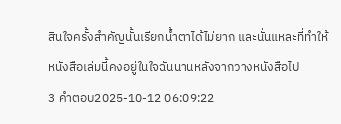สินใจครั้งสำคัญนั้นเรียกน้ำตาได้ไม่ยาก และนั่นแหละที่ทำให้หนังสือเล่มนี้คงอยู่ในใจฉันนานหลังจากวางหนังสือไป
3 คำตอบ2025-10-12 06:09:22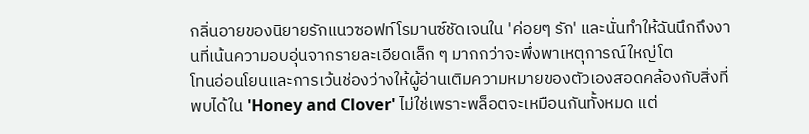กลิ่นอายของนิยายรักแนวซอฟท์โรมานซ์ชัดเจนใน 'ค่อยๆ รัก' และนั่นทำให้ฉันนึกถึงงานที่เน้นความอบอุ่นจากรายละเอียดเล็ก ๆ มากกว่าจะพึ่งพาเหตุการณ์ใหญ่โต
โทนอ่อนโยนและการเว้นช่องว่างให้ผู้อ่านเติมความหมายของตัวเองสอดคล้องกับสิ่งที่พบได้ใน 'Honey and Clover' ไม่ใช่เพราะพล็อตจะเหมือนกันทั้งหมด แต่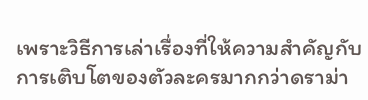เพราะวิธีการเล่าเรื่องที่ให้ความสำคัญกับการเติบโตของตัวละครมากกว่าดราม่า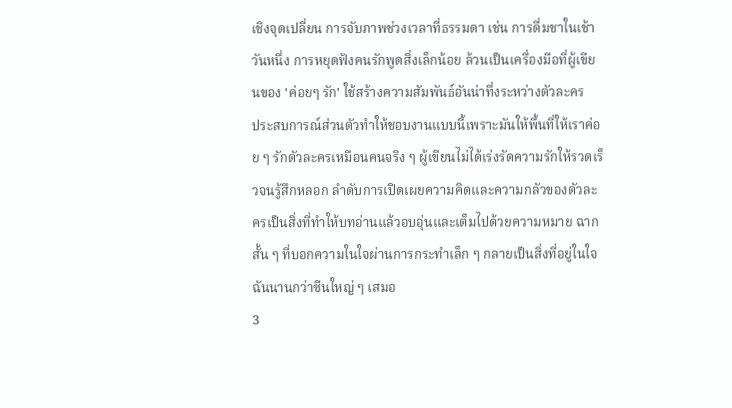เชิงจุดเปลี่ยน การจับภาพช่วงเวลาที่ธรรมดา เช่น การดื่มชาในเช้าวันหนึ่ง การหยุดฟังคนรักพูดสิ่งเล็กน้อย ล้วนเป็นเครื่องมือที่ผู้เขียนของ 'ค่อยๆ รัก' ใช้สร้างความสัมพันธ์อันน่าทึ่งระหว่างตัวละคร
ประสบการณ์ส่วนตัวทำให้ชอบงานแบบนี้เพราะมันให้พื้นที่ให้เราค่อย ๆ รักตัวละครเหมือนคนจริง ๆ ผู้เขียนไม่ได้เร่งรัดความรักให้รวดเร็วจนรู้สึกหลอก ลำดับการเปิดเผยความคิดและความกลัวของตัวละครเป็นสิ่งที่ทำให้บทอ่านแล้วอบอุ่นและเต็มไปด้วยความหมาย ฉากสั้น ๆ ที่บอกความในใจผ่านการกระทำเล็ก ๆ กลายเป็นสิ่งที่อยู่ในใจฉันนานกว่าซีนใหญ่ ๆ เสมอ
3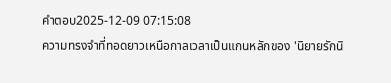คำตอบ2025-12-09 07:15:08
ความทรงจำที่ทอดยาวเหนือกาลเวลาเป็นแกนหลักของ 'นิยายรักนิ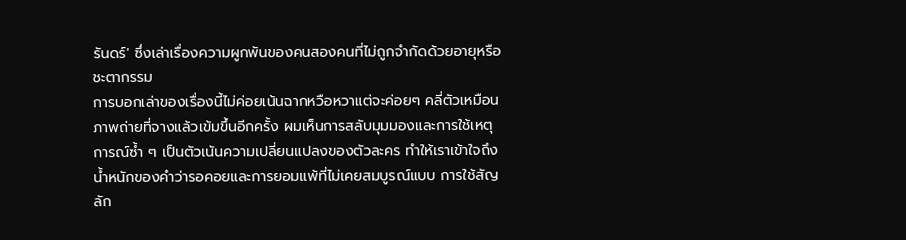รันดร์' ซึ่งเล่าเรื่องความผูกพันของคนสองคนที่ไม่ถูกจำกัดด้วยอายุหรือชะตากรรม
การบอกเล่าของเรื่องนี้ไม่ค่อยเน้นฉากหวือหวาแต่จะค่อยๆ คลี่ตัวเหมือนภาพถ่ายที่จางแล้วเข้มขึ้นอีกครั้ง ผมเห็นการสลับมุมมองและการใช้เหตุการณ์ซ้ำ ๆ เป็นตัวเน้นความเปลี่ยนแปลงของตัวละคร ทำให้เราเข้าใจถึงน้ำหนักของคำว่ารอคอยและการยอมแพ้ที่ไม่เคยสมบูรณ์แบบ การใช้สัญลัก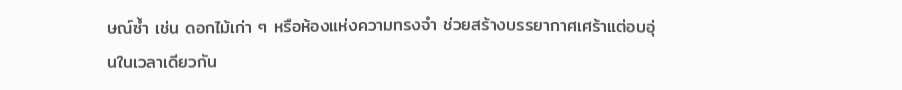ษณ์ซ้ำ เช่น ดอกไม้เก่า ๆ หรือห้องแห่งความทรงจำ ช่วยสร้างบรรยากาศเศร้าแต่อบอุ่นในเวลาเดียวกัน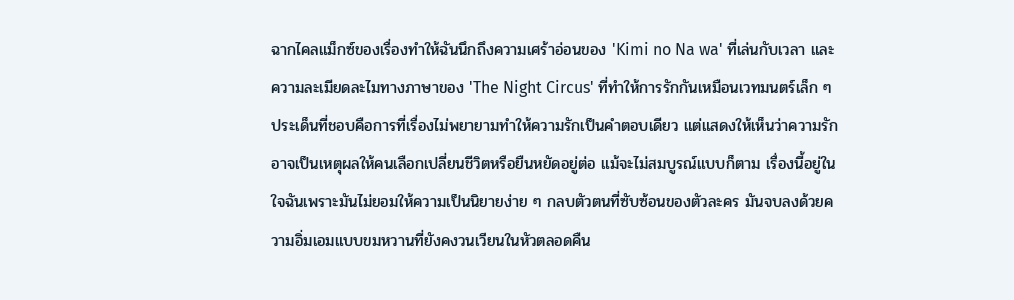ฉากไคลแม็กซ์ของเรื่องทำให้ฉันนึกถึงความเศร้าอ่อนของ 'Kimi no Na wa' ที่เล่นกับเวลา และความละเมียดละไมทางภาษาของ 'The Night Circus' ที่ทำให้การรักกันเหมือนเวทมนตร์เล็ก ๆ ประเด็นที่ชอบคือการที่เรื่องไม่พยายามทำให้ความรักเป็นคำตอบเดียว แต่แสดงให้เห็นว่าความรักอาจเป็นเหตุผลให้คนเลือกเปลี่ยนชีวิตหรือยืนหยัดอยู่ต่อ แม้จะไม่สมบูรณ์แบบก็ตาม เรื่องนี้อยู่ในใจฉันเพราะมันไม่ยอมให้ความเป็นนิยายง่าย ๆ กลบตัวตนที่ซับซ้อนของตัวละคร มันจบลงด้วยความอิ่มเอมแบบขมหวานที่ยังคงวนเวียนในหัวตลอดคืน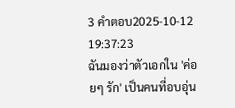3 คำตอบ2025-10-12 19:37:23
ฉันมองว่าตัวเอกใน 'ค่อยๆ รัก' เป็นคนที่อบอุ่น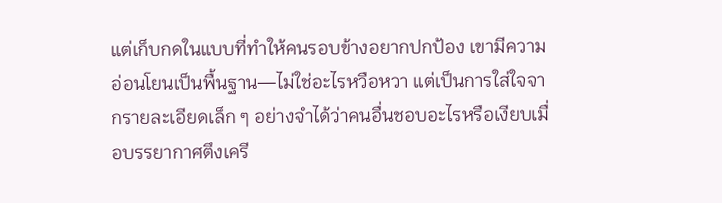แต่เก็บกดในแบบที่ทำให้คนรอบข้างอยากปกป้อง เขามีความอ่อนโยนเป็นพื้นฐาน—ไม่ใช่อะไรหวือหวา แต่เป็นการใส่ใจจากรายละเอียดเล็ก ๆ อย่างจำได้ว่าคนอื่นชอบอะไรหรือเงียบเมื่อบรรยากาศตึงเครี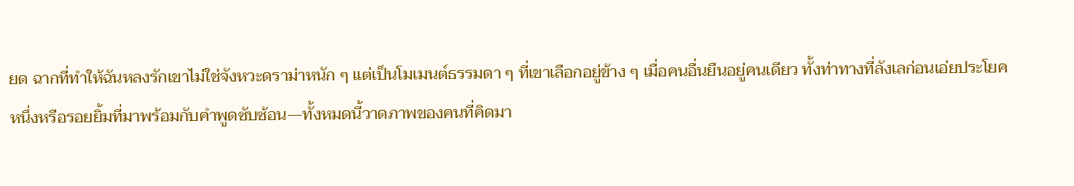ยด ฉากที่ทำให้ฉันหลงรักเขาไม่ใช่จังหวะดราม่าหนัก ๆ แต่เป็นโมเมนต์ธรรมดา ๆ ที่เขาเลือกอยู่ข้าง ๆ เมื่อคนอื่นยืนอยู่คนเดียว ทั้งท่าทางที่ลังเลก่อนเอ่ยประโยคหนึ่งหรือรอยยิ้มที่มาพร้อมกับคำพูดซับซ้อน—ทั้งหมดนี้วาดภาพของคนที่คิดมา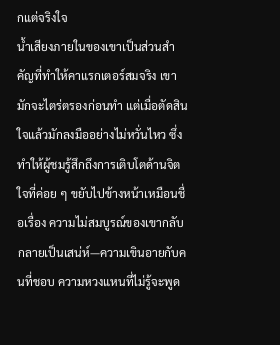กแต่จริงใจ
น้ำเสียงภายในของเขาเป็นส่วนสำคัญที่ทำให้คาแรกเตอร์สมจริง เขามักจะไตร่ตรองก่อนทำ แต่เมื่อตัดสินใจแล้วมักลงมืออย่างไม่หวั่นไหว ซึ่งทำให้ผู้ชมรู้สึกถึงการเติบโตด้านจิตใจที่ค่อย ๆ ขยับไปข้างหน้าเหมือนชื่อเรื่อง ความไม่สมบูรณ์ของเขากลับกลายเป็นเสน่ห์—ความเขินอายกับคนที่ชอบ ความหวงแหนที่ไม่รู้จะพูด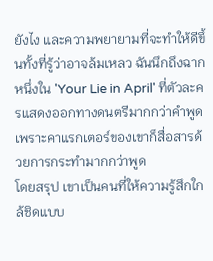ยังไง และความพยายามที่จะทำให้ดีขึ้นทั้งที่รู้ว่าอาจล้มเหลว ฉันนึกถึงฉากหนึ่งใน 'Your Lie in April' ที่ตัวละครแสดงออกทางดนตรีมากกว่าคำพูด เพราะคาแรกเตอร์ของเขาก็สื่อสารด้วยการกระทำมากกว่าพูด
โดยสรุป เขาเป็นคนที่ให้ความรู้สึกใกล้ชิดแบบ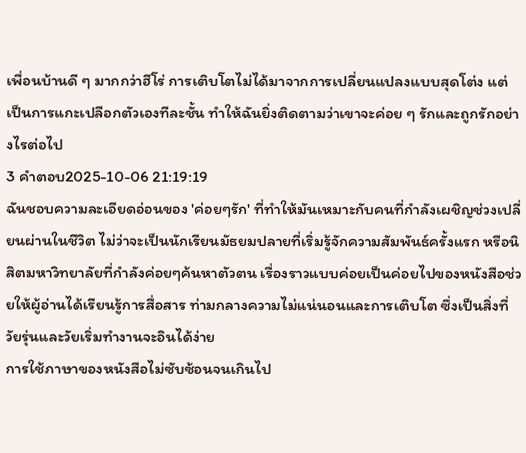เพื่อนบ้านดี ๆ มากกว่าฮีโร่ การเติบโตไม่ได้มาจากการเปลี่ยนแปลงแบบสุดโต่ง แต่เป็นการแกะเปลือกตัวเองทีละชั้น ทำให้ฉันยิ่งติดตามว่าเขาจะค่อย ๆ รักและถูกรักอย่างไรต่อไป
3 คำตอบ2025-10-06 21:19:19
ฉันชอบความละเอียดอ่อนของ 'ค่อยๆรัก' ที่ทำให้มันเหมาะกับคนที่กำลังเผชิญช่วงเปลี่ยนผ่านในชีวิต ไม่ว่าจะเป็นนักเรียนมัธยมปลายที่เริ่มรู้จักความสัมพันธ์ครั้งแรก หรือนิสิตมหาวิทยาลัยที่กำลังค่อยๆค้นหาตัวตน เรื่องราวแบบค่อยเป็นค่อยไปของหนังสือช่วยให้ผู้อ่านได้เรียนรู้การสื่อสาร ท่ามกลางความไม่แน่นอนและการเติบโต ซึ่งเป็นสิ่งที่วัยรุ่นและวัยเริ่มทำงานจะอินได้ง่าย
การใช้ภาษาของหนังสือไม่ซับซ้อนจนเกินไป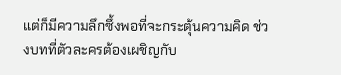แต่ก็มีความลึกซึ้งพอที่จะกระตุ้นความคิด ช่วงบทที่ตัวละครต้องเผชิญกับ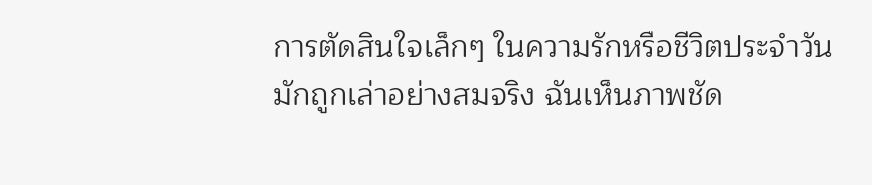การตัดสินใจเล็กๆ ในความรักหรือชีวิตประจำวัน มักถูกเล่าอย่างสมจริง ฉันเห็นภาพชัด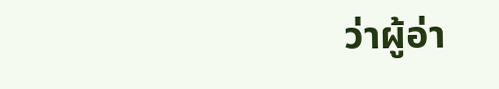ว่าผู้อ่า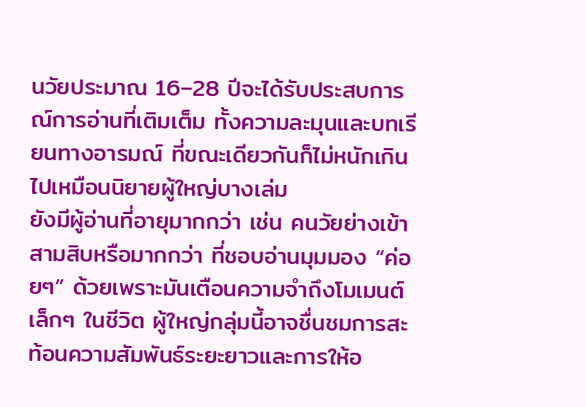นวัยประมาณ 16–28 ปีจะได้รับประสบการณ์การอ่านที่เติมเต็ม ทั้งความละมุนและบทเรียนทางอารมณ์ ที่ขณะเดียวกันก็ไม่หนักเกินไปเหมือนนิยายผู้ใหญ่บางเล่ม
ยังมีผู้อ่านที่อายุมากกว่า เช่น คนวัยย่างเข้าสามสิบหรือมากกว่า ที่ชอบอ่านมุมมอง “ค่อยๆ” ด้วยเพราะมันเตือนความจำถึงโมเมนต์เล็กๆ ในชีวิต ผู้ใหญ่กลุ่มนี้อาจชื่นชมการสะท้อนความสัมพันธ์ระยะยาวและการให้อ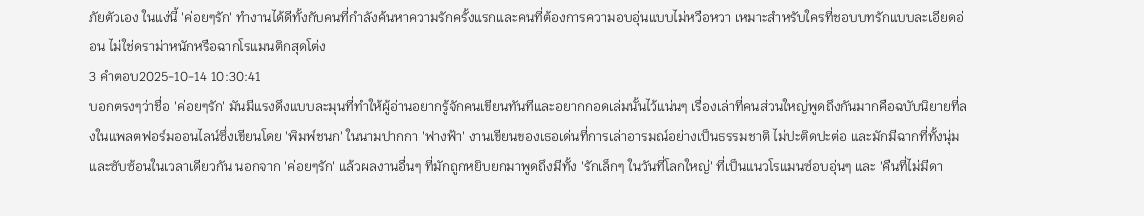ภัยตัวเอง ในแง่นี้ 'ค่อยๆรัก' ทำงานได้ดีทั้งกับคนที่กำลังค้นหาความรักครั้งแรกและคนที่ต้องการความอบอุ่นแบบไม่หวือหวา เหมาะสำหรับใครที่ชอบบทรักแบบละเอียดอ่อน ไม่ใช่ดราม่าหนักหรือฉากโรแมนติกสุดโต่ง
3 คำตอบ2025-10-14 10:30:41
บอกตรงๆว่าชื่อ 'ค่อยๆรัก' มันมีแรงดึงแบบละมุนที่ทำให้ผู้อ่านอยากรู้จักคนเขียนทันทีและอยากกอดเล่มนั้นไว้แน่นๆ เรื่องเล่าที่คนส่วนใหญ่พูดถึงกันมากคือฉบับนิยายที่ลงในแพลตฟอร์มออนไลน์ซึ่งเขียนโดย 'พิมพ์ชนก' ในนามปากกา 'ฟางฟ้า' งานเขียนของเธอเด่นที่การเล่าอารมณ์อย่างเป็นธรรมชาติ ไม่ปะติดปะต่อ และมักมีฉากที่ทั้งนุ่มและซับซ้อนในเวลาเดียวกัน นอกจาก 'ค่อยๆรัก' แล้วผลงานอื่นๆ ที่มักถูกหยิบยกมาพูดถึงมีทั้ง 'รักเล็กๆ ในวันที่โลกใหญ่' ที่เป็นแนวโรแมนซ์อบอุ่นๆ และ 'คืนที่ไม่มีดา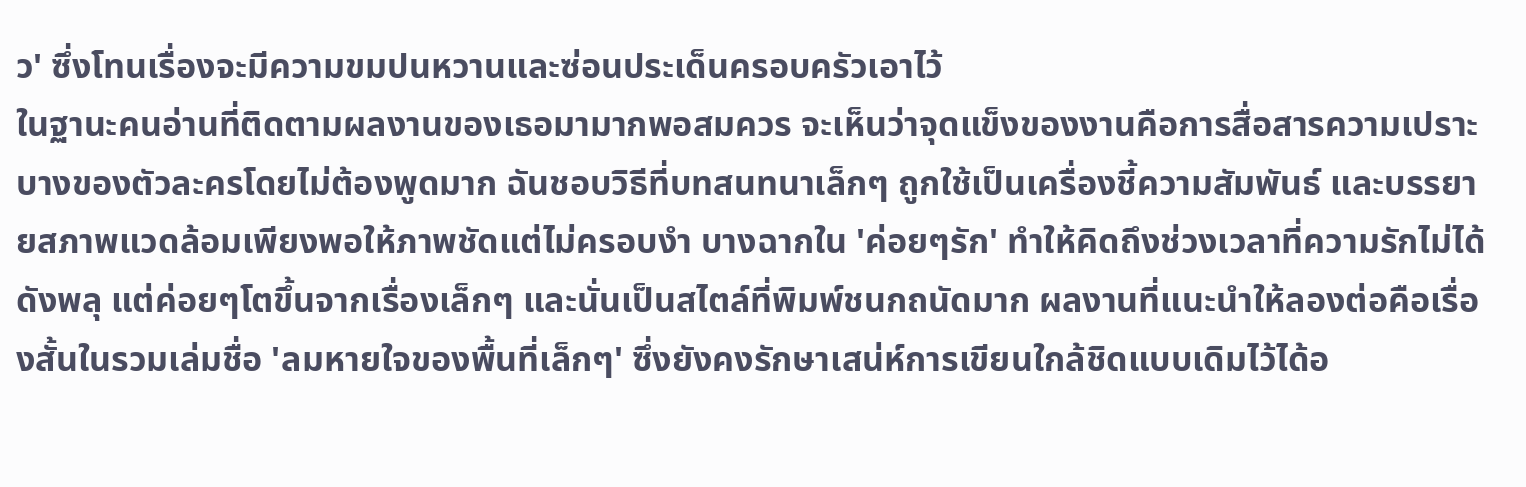ว' ซึ่งโทนเรื่องจะมีความขมปนหวานและซ่อนประเด็นครอบครัวเอาไว้
ในฐานะคนอ่านที่ติดตามผลงานของเธอมามากพอสมควร จะเห็นว่าจุดแข็งของงานคือการสื่อสารความเปราะบางของตัวละครโดยไม่ต้องพูดมาก ฉันชอบวิธีที่บทสนทนาเล็กๆ ถูกใช้เป็นเครื่องชี้ความสัมพันธ์ และบรรยายสภาพแวดล้อมเพียงพอให้ภาพชัดแต่ไม่ครอบงำ บางฉากใน 'ค่อยๆรัก' ทำให้คิดถึงช่วงเวลาที่ความรักไม่ได้ดังพลุ แต่ค่อยๆโตขึ้นจากเรื่องเล็กๆ และนั่นเป็นสไตล์ที่พิมพ์ชนกถนัดมาก ผลงานที่แนะนำให้ลองต่อคือเรื่องสั้นในรวมเล่มชื่อ 'ลมหายใจของพื้นที่เล็กๆ' ซึ่งยังคงรักษาเสน่ห์การเขียนใกล้ชิดแบบเดิมไว้ได้อ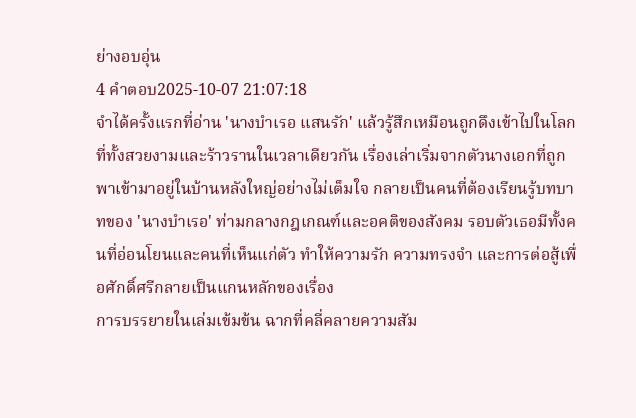ย่างอบอุ่น
4 คำตอบ2025-10-07 21:07:18
จำได้ครั้งแรกที่อ่าน 'นางบำเรอ แสนรัก' แล้วรู้สึกเหมือนถูกดึงเข้าไปในโลกที่ทั้งสวยงามและร้าวรานในเวลาเดียวกัน เรื่องเล่าเริ่มจากตัวนางเอกที่ถูกพาเข้ามาอยู่ในบ้านหลังใหญ่อย่างไม่เต็มใจ กลายเป็นคนที่ต้องเรียนรู้บทบาทของ 'นางบำเรอ' ท่ามกลางกฎเกณฑ์และอคติของสังคม รอบตัวเธอมีทั้งคนที่อ่อนโยนและคนที่เห็นแก่ตัว ทำให้ความรัก ความทรงจำ และการต่อสู้เพื่อศักดิ์ศรีกลายเป็นแกนหลักของเรื่อง
การบรรยายในเล่มเข้มข้น ฉากที่คลี่คลายความสัม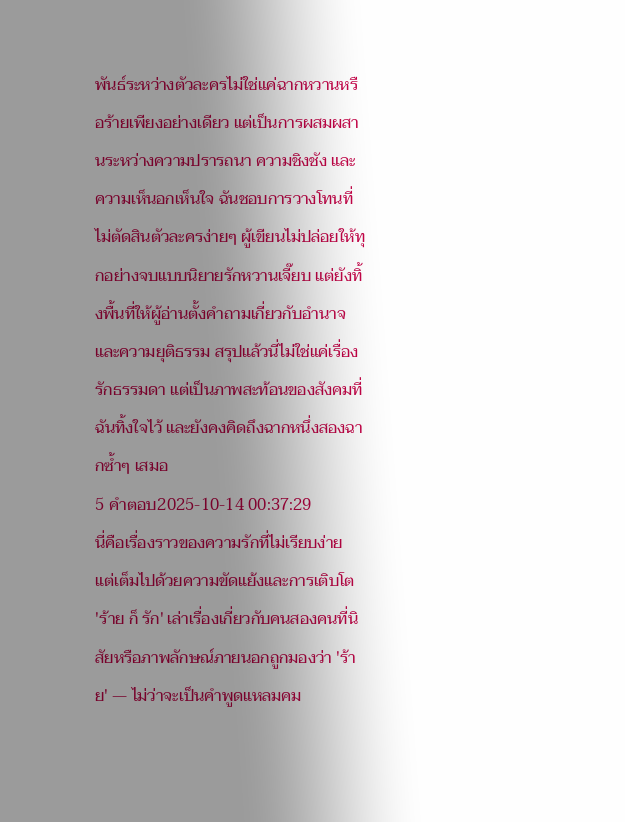พันธ์ระหว่างตัวละครไม่ใช่แค่ฉากหวานหรือร้ายเพียงอย่างเดียว แต่เป็นการผสมผสานระหว่างความปรารถนา ความชิงชัง และความเห็นอกเห็นใจ ฉันชอบการวางโทนที่ไม่ตัดสินตัวละครง่ายๆ ผู้เขียนไม่ปล่อยให้ทุกอย่างจบแบบนิยายรักหวานเจี๊ยบ แต่ยังทิ้งพื้นที่ให้ผู้อ่านตั้งคำถามเกี่ยวกับอำนาจและความยุติธรรม สรุปแล้วนี่ไม่ใช่แค่เรื่องรักธรรมดา แต่เป็นภาพสะท้อนของสังคมที่ฉันทิ้งใจไว้ และยังคงคิดถึงฉากหนึ่งสองฉากซ้ำๆ เสมอ
5 คำตอบ2025-10-14 00:37:29
นี่คือเรื่องราวของความรักที่ไม่เรียบง่าย แต่เต็มไปด้วยความขัดแย้งและการเติบโต
'ร้าย ก็ รัก' เล่าเรื่องเกี่ยวกับคนสองคนที่นิสัยหรือภาพลักษณ์ภายนอกถูกมองว่า 'ร้าย' — ไม่ว่าจะเป็นคำพูดแหลมคม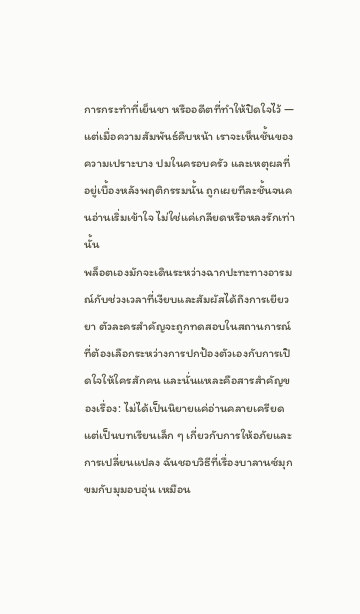การกระทำที่เย็นชา หรืออดีตที่ทำให้ปิดใจไว้ — แต่เมื่อความสัมพันธ์คืบหน้า เราจะเห็นชั้นของความเปราะบาง ปมในครอบครัว และเหตุผลที่อยู่เบื้องหลังพฤติกรรมนั้น ถูกเผยทีละชั้นจนคนอ่านเริ่มเข้าใจ ไม่ใช่แค่เกลียดหรือหลงรักเท่านั้น
พล็อตเองมักจะเดินระหว่างฉากปะทะทางอารมณ์กับช่วงเวลาที่เงียบและสัมผัสได้ถึงการเยียวยา ตัวละครสำคัญจะถูกทดสอบในสถานการณ์ที่ต้องเลือกระหว่างการปกป้องตัวเองกับการเปิดใจให้ใครสักคน และนั่นแหละคือสารสำคัญของเรื่อง: ไม่ได้เป็นนิยายแค่อ่านคลายเครียด แต่เป็นบทเรียนเล็ก ๆ เกี่ยวกับการให้อภัยและการเปลี่ยนแปลง ฉันชอบวิธีที่เรื่องบาลานซ์มุกขมกับมุมอบอุ่น เหมือน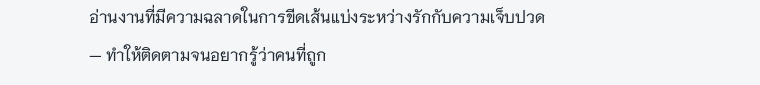อ่านงานที่มีความฉลาดในการขีดเส้นแบ่งระหว่างรักกับความเจ็บปวด — ทำให้ติดตามจนอยากรู้ว่าคนที่ถูก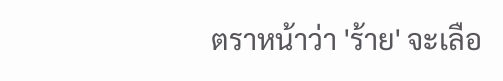ตราหน้าว่า 'ร้าย' จะเลือ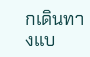กเดินทางแบ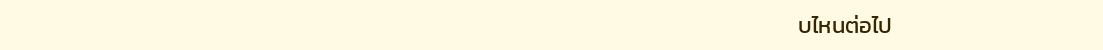บไหนต่อไป